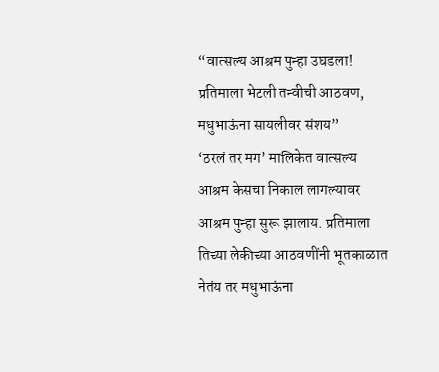“वात्सल्य आश्रम पुन्हा उघडला! प्रतिमाला भेटली तन्वीची आठवण, मधुभाऊंना सायलीवर संशय”
‘ठरलं तर मग’ मालिकेत वात्सल्य आश्रम केसचा निकाल लागल्यावर आश्रम पुन्हा सुरू झालाय. प्रतिमाला तिच्या लेकीच्या आठवणींनी भूतकाळात नेतंय तर मधुभाऊंना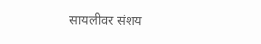सायलीवर संशय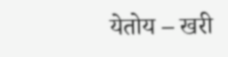येतोय – खरी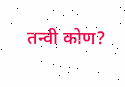तन्वी कोण?